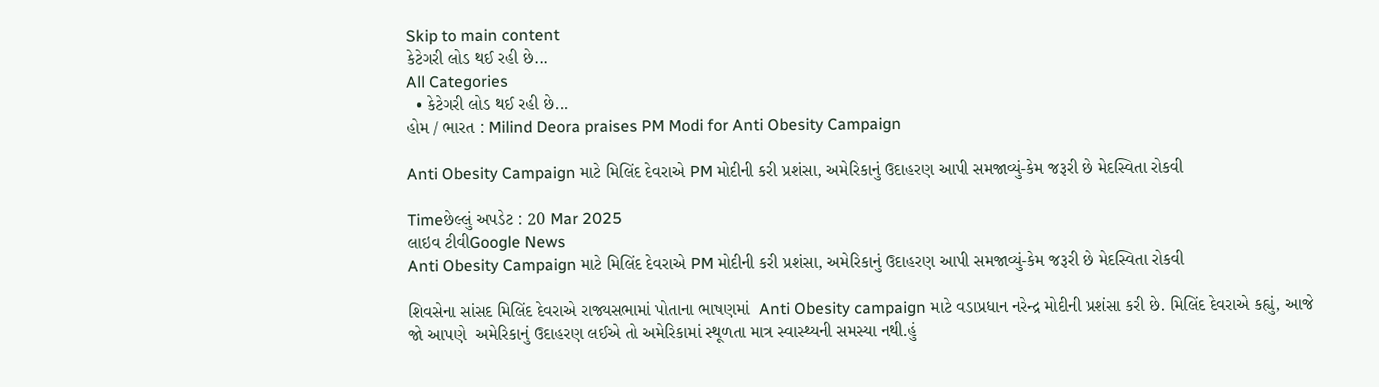Skip to main content
કેટેગરી લોડ થઈ રહી છે...
All Categories
  • કેટેગરી લોડ થઈ રહી છે...
હોમ / ભારત : Milind Deora praises PM Modi for Anti Obesity Campaign

Anti Obesity Campaign માટે મિલિંદ દેવરાએ PM મોદીની કરી પ્રશંસા, અમેરિકાનું ઉદાહરણ આપી સમજાવ્યું-કેમ જરૂરી છે મેદસ્વિતા રોકવી

Timeછેલ્લું અપડેટ : 20 Mar 2025
લાઇવ ટીવીGoogle News
Anti Obesity Campaign માટે મિલિંદ દેવરાએ PM મોદીની કરી પ્રશંસા, અમેરિકાનું ઉદાહરણ આપી સમજાવ્યું-કેમ જરૂરી છે મેદસ્વિતા રોકવી

શિવસેના સાંસદ મિલિંદ દેવરાએ રાજ્યસભામાં પોતાના ભાષણમાં  Anti Obesity campaign માટે વડાપ્રધાન નરેન્દ્ર મોદીની પ્રશંસા કરી છે. મિલિંદ દેવરાએ કહ્યું, આજે જો આપણે  અમેરિકાનું ઉદાહરણ લઈએ તો અમેરિકામાં સ્થૂળતા માત્ર સ્વાસ્થ્યની સમસ્યા નથી.હું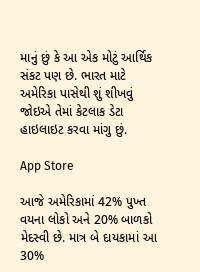માનું છું કે આ એક મોટું આર્થિક સંકટ પણ છે. ભારત માટે અમેરિકા પાસેથી શું શીખવું જોઇએ તેમાં કેટલાક ડેટા હાઇલાઇટ કરવા માંગુ છું.

App Store

આજે અમેરિકામાં 42% પુખ્ત વયના લોકો અને 20% બાળકો મેદસ્વી છે. માત્ર બે દાયકામાં આ 30%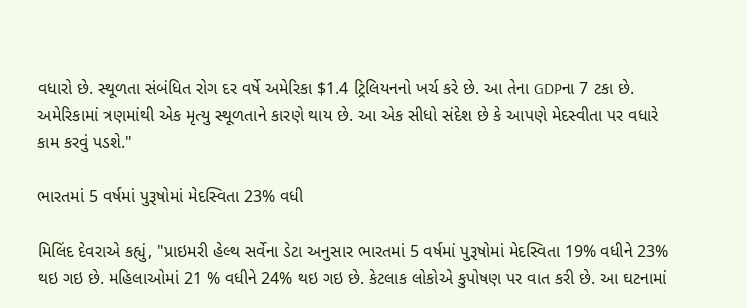વધારો છે. સ્થૂળતા સંબંધિત રોગ દર વર્ષે અમેરિકા $1.4 ટ્રિલિયનનો ખર્ચ કરે છે. આ તેના GDPના 7 ટકા છે. અમેરિકામાં ત્રણમાંથી એક મૃત્યુ સ્થૂળતાને કારણે થાય છે. આ એક સીધો સંદેશ છે કે આપણે મેદસ્વીતા પર વધારે કામ કરવું પડશે."

ભારતમાં 5 વર્ષમાં પુરૂષોમાં મેદસ્વિતા 23% વધી

મિલિંદ દેવરાએ કહ્યું, "પ્રાઇમરી હેલ્થ સર્વેના ડેટા અનુસાર ભારતમાં 5 વર્ષમાં પુરૂષોમાં મેદસ્વિતા 19% વધીને 23% થઇ ગઇ છે. મહિલાઓમાં 21 % વધીને 24% થઇ ગઇ છે. કેટલાક લોકોએ કુપોષણ પર વાત કરી છે. આ ઘટનામાં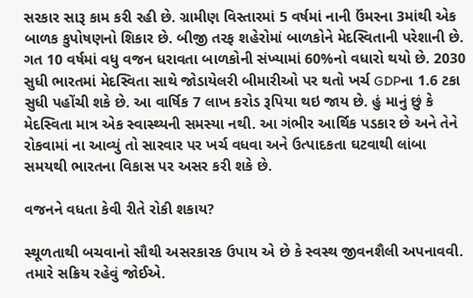સરકાર સારૂ કામ કરી રહી છે. ગ્રામીણ વિસ્તારમાં 5 વર્ષમાં નાની ઉંમરના 3માંથી એક બાળક કુપોષણનો શિકાર છે. બીજી તરફ શહેરોમાં બાળકોને મેદસ્વિતાની પરેશાની છે. ગત 10 વર્ષમાં વધુ વજન ધરાવતા બાળકોની સંખ્યામાં 60%નો વધારો થયો છે. 2030 સુધી ભારતમાં મેદસ્વિતા સાથે જોડાયેલરી બીમારીઓ પર થતો ખર્ચ GDPના 1.6 ટકા સુધી પહોંચી શકે છે. આ વાર્ષિક 7 લાખ કરોડ રૂપિયા થઇ જાય છે. હું માનું છું કે મેદસ્વિતા માત્ર એક સ્વાસ્થ્યની સમસ્યા નથી. આ ગંભીર આર્થિક પડકાર છે અને તેને રોકવામાં ના આવ્યું તો સારવાર પર ખર્ચ વધવા અને ઉત્પાદકતા ઘટવાથી લાંબા સમયથી ભારતના વિકાસ પર અસર કરી શકે છે.

વજનને વધતા કેવી રીતે રોકી શકાય?

સ્થૂળતાથી બચવાનો સૌથી અસરકારક ઉપાય એ છે કે સ્વસ્થ જીવનશૈલી અપનાવવી. તમારે સક્રિય રહેવું જોઈએ.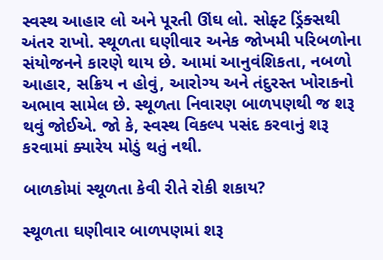સ્વસ્થ આહાર લો અને પૂરતી ઊંઘ લો. સોફ્ટ ડ્રિંક્સથી અંતર રાખો. સ્થૂળતા ઘણીવાર અનેક જોખમી પરિબળોના સંયોજનને કારણે થાય છે. આમાં આનુવંશિકતા, નબળો આહાર, સક્રિય ન હોવું, આરોગ્ય અને તંદુરસ્ત ખોરાકનો અભાવ સામેલ છે. સ્થૂળતા નિવારણ બાળપણથી જ શરૂ થવું જોઈએ. જો કે, સ્વસ્થ વિકલ્પ પસંદ કરવાનું શરૂ કરવામાં ક્યારેય મોડું થતું નથી.

બાળકોમાં સ્થૂળતા કેવી રીતે રોકી શકાય?

સ્થૂળતા ઘણીવાર બાળપણમાં શરૂ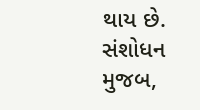થાય છે. સંશોધન મુજબ,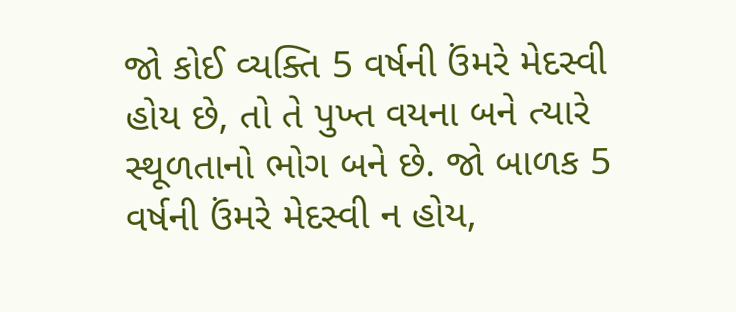જો કોઈ વ્યક્તિ 5 વર્ષની ઉંમરે મેદસ્વી હોય છે, તો તે પુખ્ત વયના બને ત્યારે સ્થૂળતાનો ભોગ બને છે. જો બાળક 5 વર્ષની ઉંમરે મેદસ્વી ન હોય,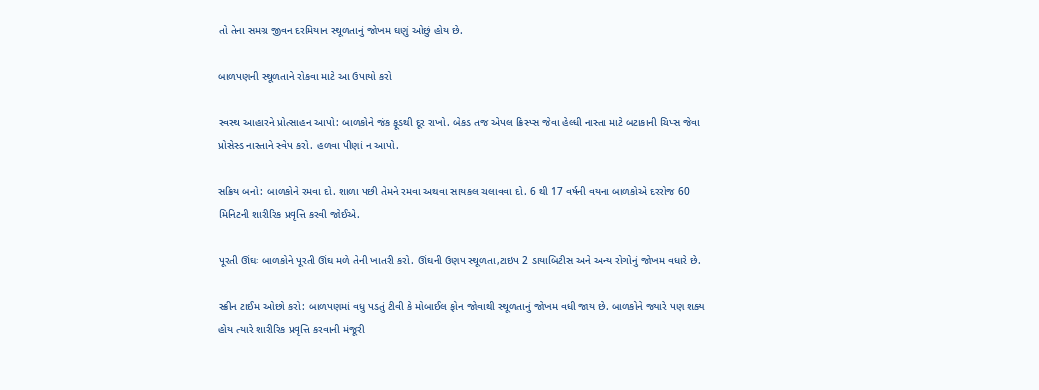તો તેના સમગ્ર જીવન દરમિયાન સ્થૂળતાનું જોખમ ઘણું ઓછું હોય છે.

બાળપણની સ્થૂળતાને રોકવા માટે આ ઉપાયો કરો

સ્વસ્થ આહારને પ્રોત્સાહન આપો: બાળકોને જંક ફૂડથી દૂર રાખો. બેકડ તજ એપલ ક્રિસ્પ્સ જેવા હેલ્ધી નાસ્તા માટે બટાકાની ચિપ્સ જેવા પ્રોસેસ્ડ નાસ્તાને સ્વેપ કરો. હળવા પીણાં ન આપો.

સક્રિય બનો: બાળકોને રમવા દો. શાળા પછી તેમને રમવા અથવા સાયકલ ચલાવવા દો. 6 થી 17 વર્ષની વયના બાળકોએ દરરોજ 60 મિનિટની શારીરિક પ્રવૃત્તિ કરવી જોઈએ.

પૂરતી ઊંઘઃ બાળકોને પૂરતી ઊંઘ મળે તેની ખાતરી કરો. ઊંઘની ઉણપ સ્થૂળતા,ટાઇપ 2 ડાયાબિટીસ અને અન્ય રોગોનું જોખમ વધારે છે.

સ્ક્રીન ટાઈમ ઓછો કરો: બાળપણમાં વધુ પડતું ટીવી કે મોબાઈલ ફોન જોવાથી સ્થૂળતાનું જોખમ વધી જાય છે. બાળકોને જ્યારે પણ શક્ય હોય ત્યારે શારીરિક પ્રવૃત્તિ કરવાની મંજૂરી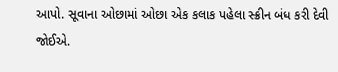આપો. સૂવાના ઓછામાં ઓછા એક કલાક પહેલા સ્ક્રીન બંધ કરી દેવી જોઈએ.